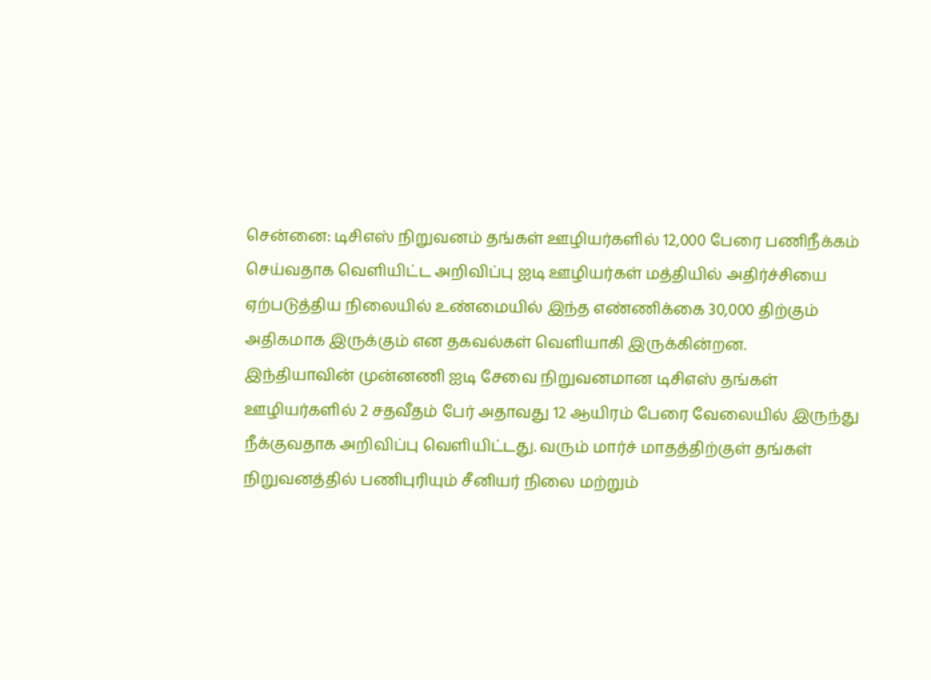சென்னை: டிசிஎஸ் நிறுவனம் தங்கள் ஊழியர்களில் 12,000 பேரை பணிநீக்கம் செய்வதாக வெளியிட்ட அறிவிப்பு ஐடி ஊழியர்கள் மத்தியில் அதிர்ச்சியை ஏற்படுத்திய நிலையில் உண்மையில் இந்த எண்ணிக்கை 30,000 திற்கும் அதிகமாக இருக்கும் என தகவல்கள் வெளியாகி இருக்கின்றன.
இந்தியாவின் முன்னணி ஐடி சேவை நிறுவனமான டிசிஎஸ் தங்கள் ஊழியர்களில் 2 சதவீதம் பேர் அதாவது 12 ஆயிரம் பேரை வேலையில் இருந்து நீக்குவதாக அறிவிப்பு வெளியிட்டது. வரும் மார்ச் மாதத்திற்குள் தங்கள் நிறுவனத்தில் பணிபுரியும் சீனியர் நிலை மற்றும்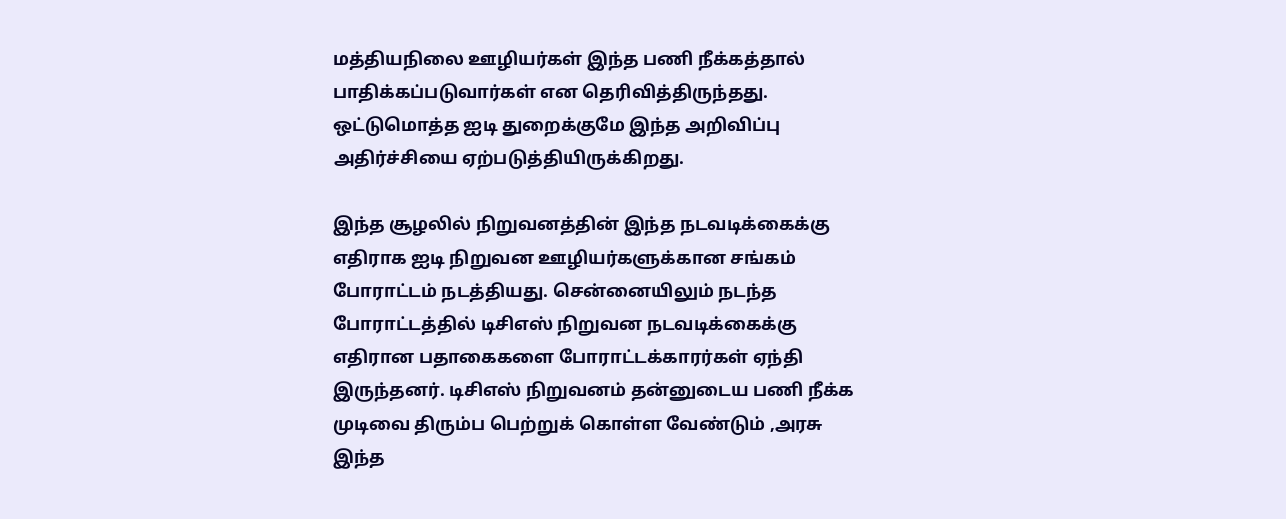மத்தியநிலை ஊழியர்கள் இந்த பணி நீக்கத்தால் பாதிக்கப்படுவார்கள் என தெரிவித்திருந்தது. ஒட்டுமொத்த ஐடி துறைக்குமே இந்த அறிவிப்பு அதிர்ச்சியை ஏற்படுத்தியிருக்கிறது.

இந்த சூழலில் நிறுவனத்தின் இந்த நடவடிக்கைக்கு எதிராக ஐடி நிறுவன ஊழியர்களுக்கான சங்கம் போராட்டம் நடத்தியது. சென்னையிலும் நடந்த போராட்டத்தில் டிசிஎஸ் நிறுவன நடவடிக்கைக்கு எதிரான பதாகைகளை போராட்டக்காரர்கள் ஏந்தி இருந்தனர். டிசிஎஸ் நிறுவனம் தன்னுடைய பணி நீக்க முடிவை திரும்ப பெற்றுக் கொள்ள வேண்டும் ,அரசு இந்த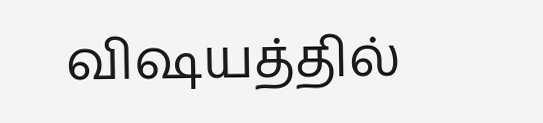விஷயத்தில்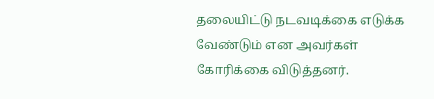தலையிட்டு நடவடிக்கை எடுக்க வேண்டும் என அவர்கள் கோரிக்கை விடுத்தனர்.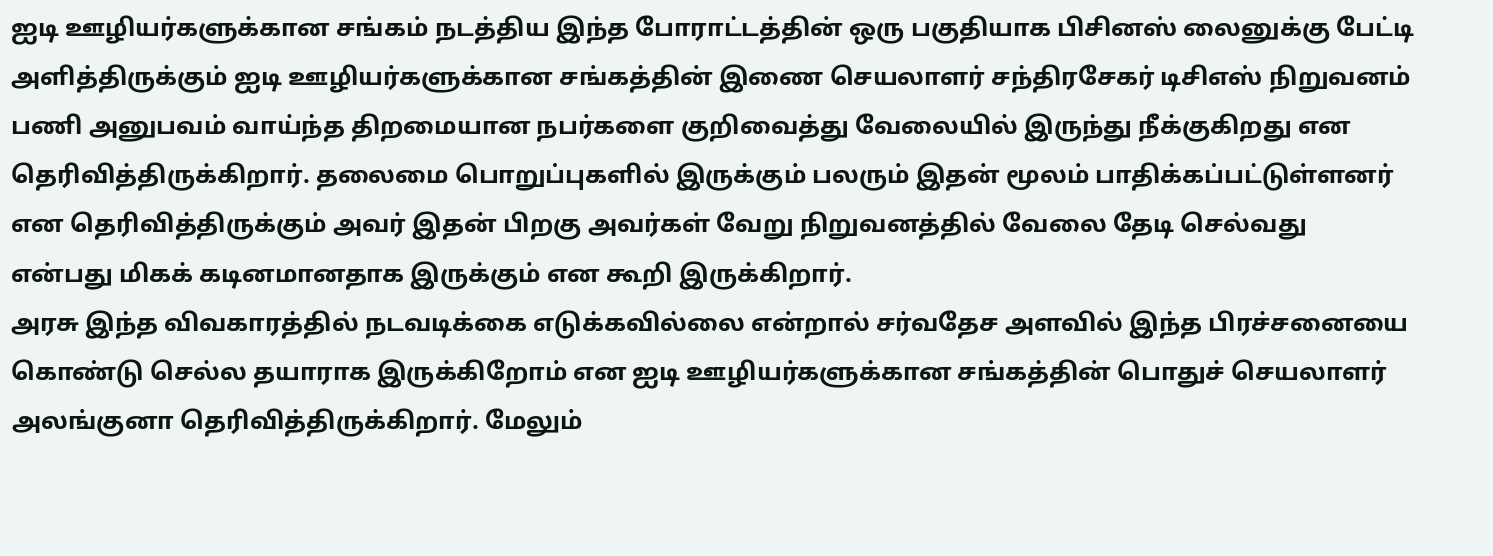ஐடி ஊழியர்களுக்கான சங்கம் நடத்திய இந்த போராட்டத்தின் ஒரு பகுதியாக பிசினஸ் லைனுக்கு பேட்டி அளித்திருக்கும் ஐடி ஊழியர்களுக்கான சங்கத்தின் இணை செயலாளர் சந்திரசேகர் டிசிஎஸ் நிறுவனம் பணி அனுபவம் வாய்ந்த திறமையான நபர்களை குறிவைத்து வேலையில் இருந்து நீக்குகிறது என தெரிவித்திருக்கிறார். தலைமை பொறுப்புகளில் இருக்கும் பலரும் இதன் மூலம் பாதிக்கப்பட்டுள்ளனர் என தெரிவித்திருக்கும் அவர் இதன் பிறகு அவர்கள் வேறு நிறுவனத்தில் வேலை தேடி செல்வது என்பது மிகக் கடினமானதாக இருக்கும் என கூறி இருக்கிறார்.
அரசு இந்த விவகாரத்தில் நடவடிக்கை எடுக்கவில்லை என்றால் சர்வதேச அளவில் இந்த பிரச்சனையை கொண்டு செல்ல தயாராக இருக்கிறோம் என ஐடி ஊழியர்களுக்கான சங்கத்தின் பொதுச் செயலாளர் அலங்குனா தெரிவித்திருக்கிறார். மேலும்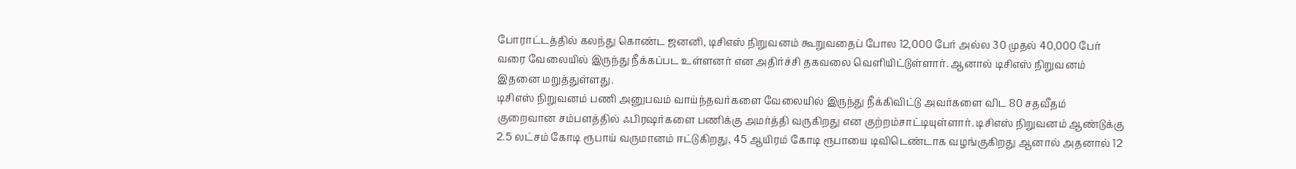போராட்டத்தில் கலந்து கொண்ட ஜனனி, டிசிஎஸ் நிறுவனம் கூறுவதைப் போல 12,000 பேர் அல்ல 30 முதல் 40,000 பேர் வரை வேலையில் இருந்து நீக்கப்பட உள்ளனர் என அதிர்ச்சி தகவலை வெளியிட்டுள்ளார். ஆனால் டிசிஎஸ் நிறுவனம் இதனை மறுத்துள்ளது.
டிசிஎஸ் நிறுவனம் பணி அனுபவம் வாய்ந்தவர்களை வேலையில் இருந்து நீக்கிவிட்டு அவர்களை விட 80 சதவீதம் குறைவான சம்பளத்தில் ஃபிரஷர்களை பணிக்கு அமர்த்தி வருகிறது என குற்றம்சாட்டியுள்ளார். டிசிஎஸ் நிறுவனம் ஆண்டுக்கு 2.5 லட்சம் கோடி ரூபாய் வருமானம் ஈட்டுகிறது, 45 ஆயிரம் கோடி ரூபாயை டிவிடெண்டாக வழங்குகிறது ஆனால் அதனால் 12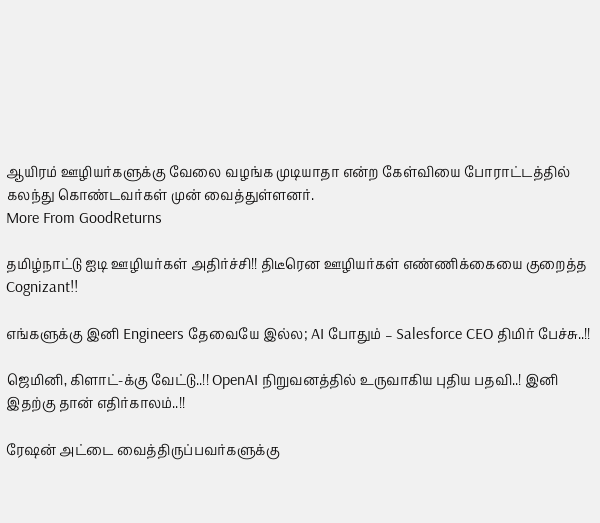ஆயிரம் ஊழியர்களுக்கு வேலை வழங்க முடியாதா என்ற கேள்வியை போராட்டத்தில் கலந்து கொண்டவர்கள் முன் வைத்துள்ளனர்.
More From GoodReturns

தமிழ்நாட்டு ஐடி ஊழியர்கள் அதிர்ச்சி!! திடீரென ஊழியர்கள் எண்ணிக்கையை குறைத்த Cognizant!!

எங்களுக்கு இனி Engineers தேவையே இல்ல; AI போதும் – Salesforce CEO திமிர் பேச்சு..!!

ஜெமினி, கிளாட்-க்கு வேட்டு..!! OpenAI நிறுவனத்தில் உருவாகிய புதிய பதவி..! இனி இதற்கு தான் எதிர்காலம்..!!

ரேஷன் அட்டை வைத்திருப்பவர்களுக்கு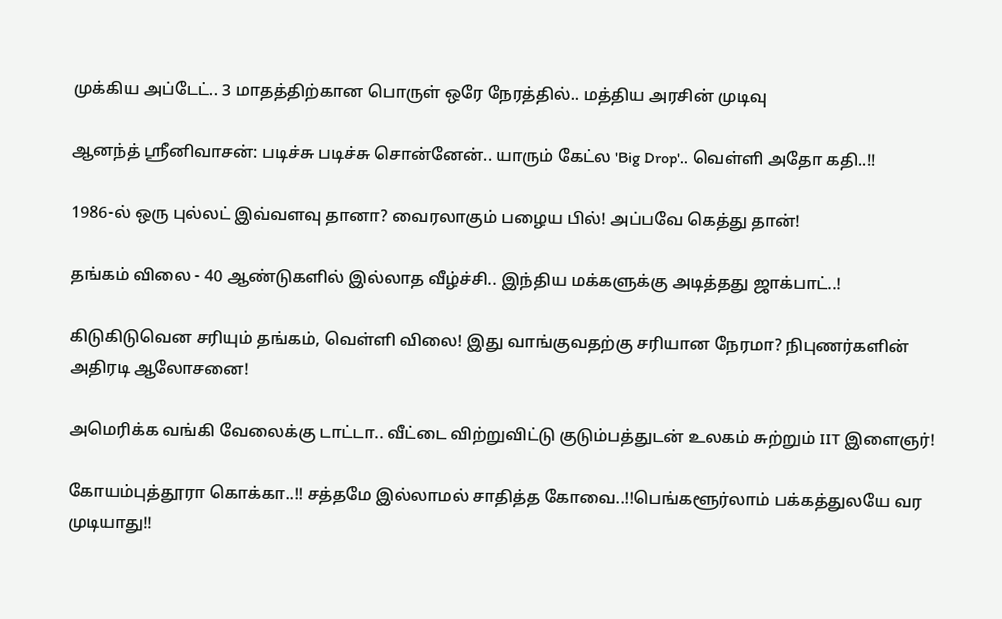முக்கிய அப்டேட்.. 3 மாதத்திற்கான பொருள் ஒரே நேரத்தில்.. மத்திய அரசின் முடிவு

ஆனந்த் ஸ்ரீனிவாசன்: படிச்சு படிச்சு சொன்னேன்.. யாரும் கேட்ல 'Big Drop'.. வெள்ளி அதோ கதி..!!

1986-ல் ஒரு புல்லட் இவ்வளவு தானா? வைரலாகும் பழைய பில்! அப்பவே கெத்து தான்!

தங்கம் விலை - 40 ஆண்டுகளில் இல்லாத வீழ்ச்சி.. இந்திய மக்களுக்கு அடித்தது ஜாக்பாட்..!

கிடுகிடுவென சரியும் தங்கம், வெள்ளி விலை! இது வாங்குவதற்கு சரியான நேரமா? நிபுணர்களின் அதிரடி ஆலோசனை!

அமெரிக்க வங்கி வேலைக்கு டாட்டா.. வீட்டை விற்றுவிட்டு குடும்பத்துடன் உலகம் சுற்றும் IIT இளைஞர்!

கோயம்புத்தூரா கொக்கா..!! சத்தமே இல்லாமல் சாதித்த கோவை..!!பெங்களூர்லாம் பக்கத்துலயே வர முடியாது!!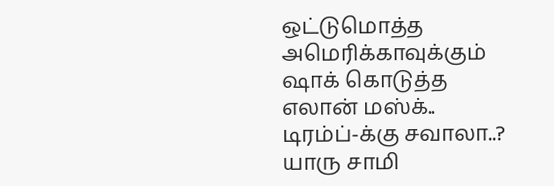ஒட்டுமொத்த அமெரிக்காவுக்கும் ஷாக் கொடுத்த எலான் மஸ்க்.. டிரம்ப்-க்கு சவாலா..? யாரு சாமி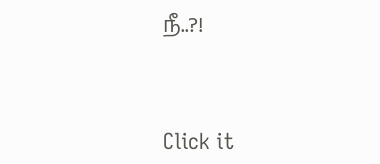நீ..?!



Click it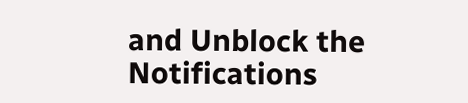and Unblock the Notifications